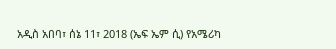አዲስ አበባ፣ ሰኔ 11፣ 2018 (ኤፍ ኤም ሲ) የአሜሪካ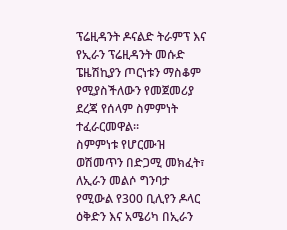ፕሬዚዳንት ዶናልድ ትራምፕ እና የኢራን ፕሬዚዳንት መሱድ ፔዜሽኪያን ጦርነቱን ማስቆም የሚያስችለውን የመጀመሪያ ደረጃ የሰላም ስምምነት ተፈራርመዋል።
ስምምነቱ የሆርሙዝ ወሽመጥን በድጋሚ መክፈት፣ ለኢራን መልሶ ግንባታ የሚውል የ300 ቢሊየን ዶላር ዕቅድን እና አሜሪካ በኢራን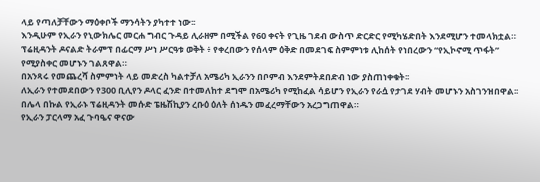ላይ የጣለቻቸውን ማዕቀቦች ማንሳትን ያካተተ ነው፡፡
እንዲሁም የኢራን የኒውክሌር መርሐ ግብር ጉዳይ ሊራዘም በሚችል የ60 ቀናት የጊዜ ገደብ ውስጥ ድርድር የሚካሄድበት እንደሚሆን ተመላክቷል።
ፕሬዚዳንት ዶናልድ ትራምፕ በፊርማ ሥነ ሥርዓቱ ወቅት ፥ የቀረበውን የሰላም ዕቅድ በመደገፍ ስምምነቱ ሊከሰት የነበረውን “የኢኮኖሚ ጥፋት” የሚያስቀር መሆኑን ገልጸዋል።
በአንጻሩ የመጨረሻ ስምምነት ላይ መድረስ ካልተቻለ አሜሪካ ኢራንን በቦምብ እንደምትደበድብ ነው ያስጠነቀቁት፡፡
ለኢራን የተመደበውን የ300 ቢሊየን ዶላር ፈንድ በተመለከተ ደግሞ በአሜሪካ የሚከፈል ሳይሆን የኢራን የራሷ የታገደ ሃብት መሆኑን አስገንዝበዋል፡፡
በሌላ በኩል የኢራኑ ፕሬዚዳንት መሱድ ፔዜሽኪያን ረቡዕ ዕለት ሰነዱን መፈረማቸውን አረጋግጠዋል።
የኢራን ፓርላማ አፈ ጉባዔና ዋናው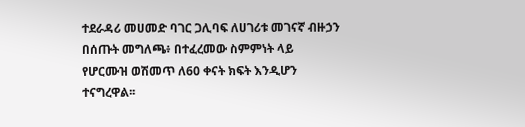ተደራዳሪ መሀመድ ባገር ጋሊባፍ ለሀገሪቱ መገናኛ ብዙኃን በሰጡት መግለጫ፥ በተፈረመው ስምምነት ላይ የሆርሙዝ ወሽመጥ ለ60 ቀናት ክፍት እንዲሆን ተናግረዋል፡፡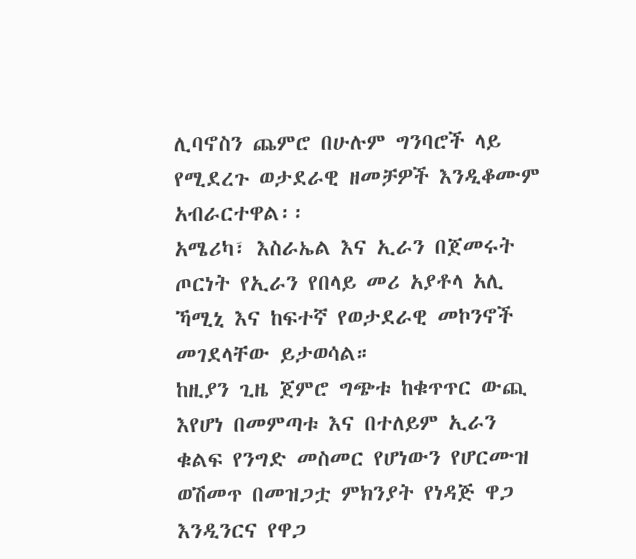ሊባኖስን ጨምሮ በሁሉም ግንባሮች ላይ የሚደረጉ ወታደራዊ ዘመቻዎች እንዲቆሙም አብራርተዋል፡፡
አሜሪካ፣ እስራኤል እና ኢራን በጀመሩት ጦርነት የኢራን የበላይ መሪ አያቶላ አሊ ኻሚኒ እና ከፍተኛ የወታደራዊ መኮንኖች መገደላቸው ይታወሳል።
ከዚያን ጊዜ ጀምሮ ግጭቱ ከቁጥጥር ውጪ እየሆነ በመምጣቱ እና በተለይም ኢራን ቁልፍ የንግድ መስመር የሆነውን የሆርሙዝ ወሽመጥ በመዝጋቷ ምክንያት የነዳጅ ዋጋ እንዲንርና የዋጋ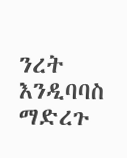ንረት እንዲባባስ ማድረጉ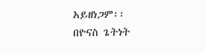አይዘነጋም፡፡
በዮናስ ጌትነት